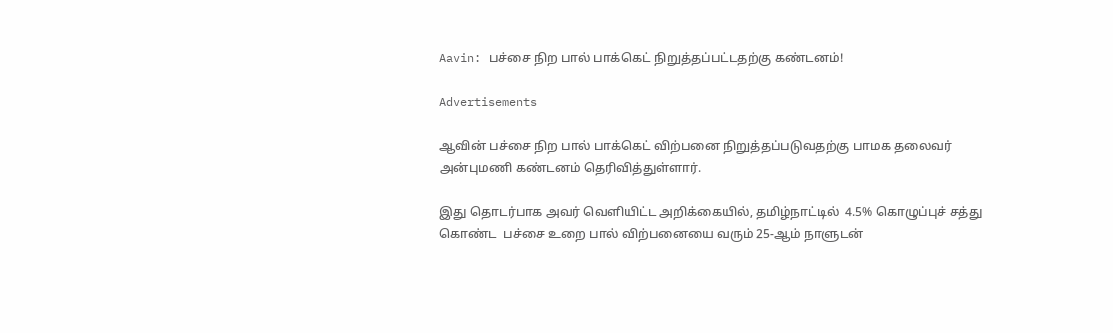Aavin: பச்சை நிற பால் பாக்கெட் நிறுத்தப்பட்டதற்கு கண்டனம்!

Advertisements

ஆவின் பச்சை நிற பால் பாக்கெட் விற்பனை நிறுத்தப்படுவதற்கு பாமக தலைவர் அன்புமணி கண்டனம் தெரிவித்துள்ளார்.

இது தொடர்பாக அவர் வெளியிட்ட அறிக்கையில், தமிழ்நாட்டில்  4.5% கொழுப்புச் சத்து கொண்ட  பச்சை உறை பால் விற்பனையை வரும் 25-ஆம் நாளுடன்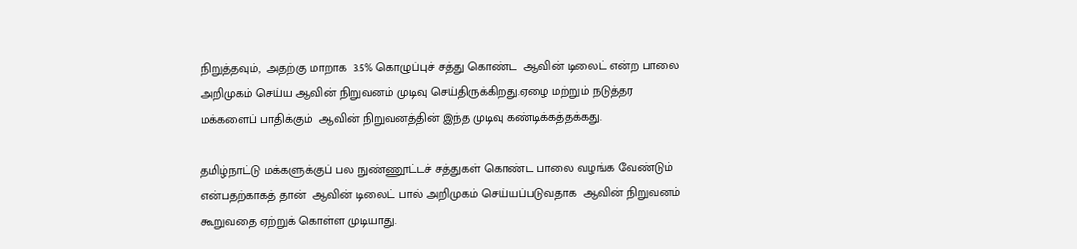நிறுத்தவும்,  அதற்கு மாறாக  3.5% கொழுப்புச் சத்து கொண்ட  ஆவின் டிலைட் என்ற பாலை அறிமுகம் செய்ய ஆவின் நிறுவனம் முடிவு செய்திருக்கிறது.ஏழை மற்றும் நடுத்தர மக்களைப் பாதிக்கும்  ஆவின் நிறுவனத்தின் இந்த முடிவு கண்டிக்கத்தக்கது.

தமிழ்நாட்டு மக்களுக்குப் பல நுண்ணூட்டச் சத்துகள் கொண்ட பாலை வழங்க வேண்டும் என்பதற்காகத் தான்  ஆவின் டிலைட் பால் அறிமுகம் செய்யப்படுவதாக  ஆவின் நிறுவனம் கூறுவதை ஏற்றுக் கொள்ள முடியாது.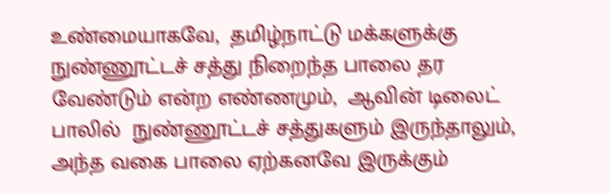உண்மையாகவே,  தமிழ்நாட்டு மக்களுக்கு நுண்ணூட்டச் சத்து நிறைந்த பாலை தர வேண்டும் என்ற எண்ணமும்,  ஆவின் டிலைட் பாலில்  நுண்ணூட்டச் சத்துகளும் இருந்தாலும், அந்த வகை பாலை ஏற்கனவே இருக்கும்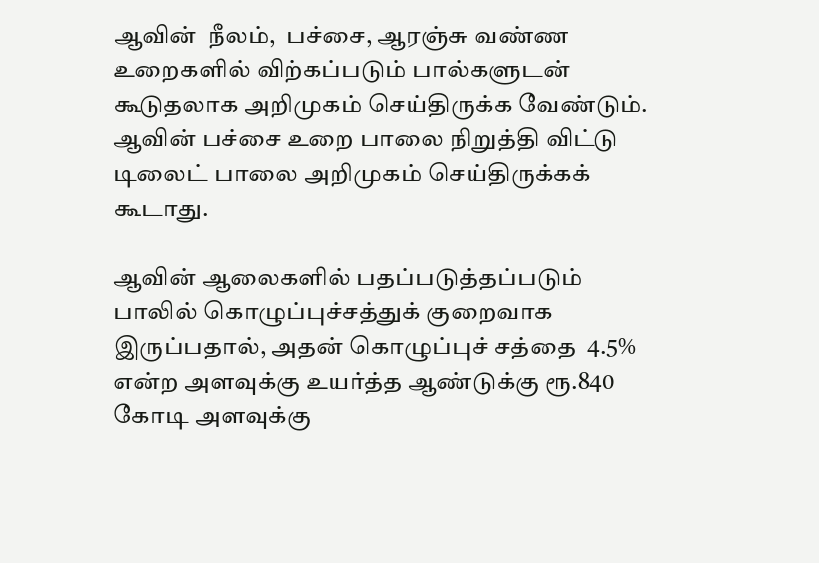ஆவின்  நீலம்,  பச்சை, ஆரஞ்சு வண்ண உறைகளில் விற்கப்படும் பால்களுடன் கூடுதலாக அறிமுகம் செய்திருக்க வேண்டும்.  ஆவின் பச்சை உறை பாலை நிறுத்தி விட்டு டிலைட் பாலை அறிமுகம் செய்திருக்கக் கூடாது.

ஆவின் ஆலைகளில் பதப்படுத்தப்படும் பாலில் கொழுப்புச்சத்துக் குறைவாக இருப்பதால், அதன் கொழுப்புச் சத்தை  4.5% என்ற அளவுக்கு உயர்த்த ஆண்டுக்கு ரூ.840 கோடி அளவுக்கு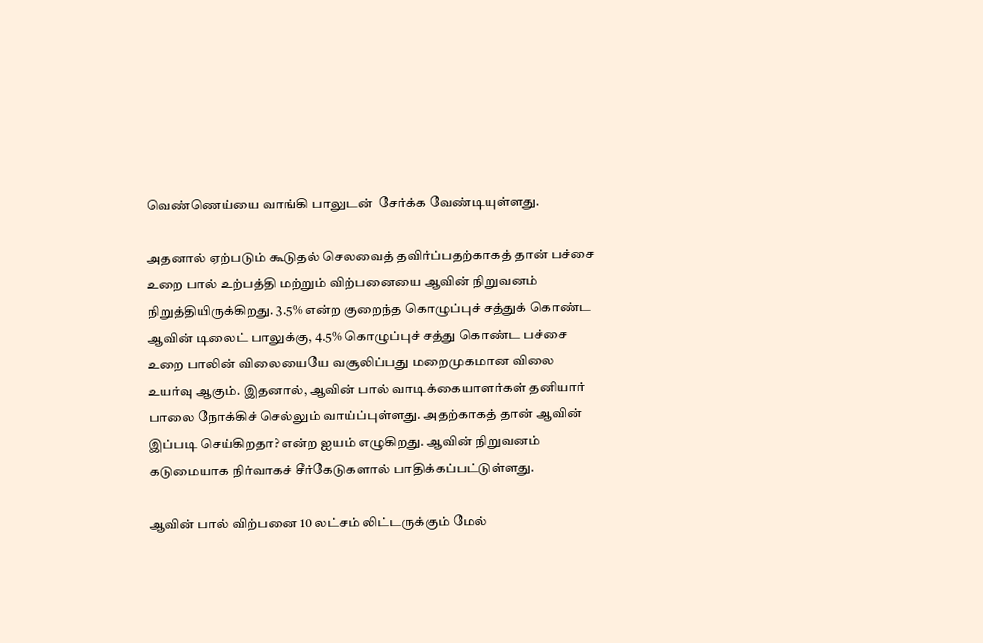வெண்ணெய்யை வாங்கி பாலுடன்  சேர்க்க வேண்டியுள்ளது.

அதனால் ஏற்படும் கூடுதல் செலவைத் தவிர்ப்பதற்காகத் தான் பச்சை உறை பால் உற்பத்தி மற்றும் விற்பனையை ஆவின் நிறுவனம் நிறுத்தியிருக்கிறது. 3.5% என்ற குறைந்த கொழுப்புச் சத்துக் கொண்ட ஆவின் டிலைட் பாலுக்கு, 4.5% கொழுப்புச் சத்து கொண்ட பச்சை உறை பாலின் விலையையே வசூலிப்பது மறைமுகமான விலை உயர்வு ஆகும். இதனால், ஆவின் பால் வாடிக்கையாளர்கள் தனியார் பாலை நோக்கிச் செல்லும் வாய்ப்புள்ளது. அதற்காகத் தான் ஆவின் இப்படி செய்கிறதா? என்ற ஐயம் எழுகிறது. ஆவின் நிறுவனம் கடுமையாக நிர்வாகச் சீர்கேடுகளால் பாதிக்கப்பட்டுள்ளது.

ஆவின் பால் விற்பனை 10 லட்சம் லிட்டருக்கும் மேல்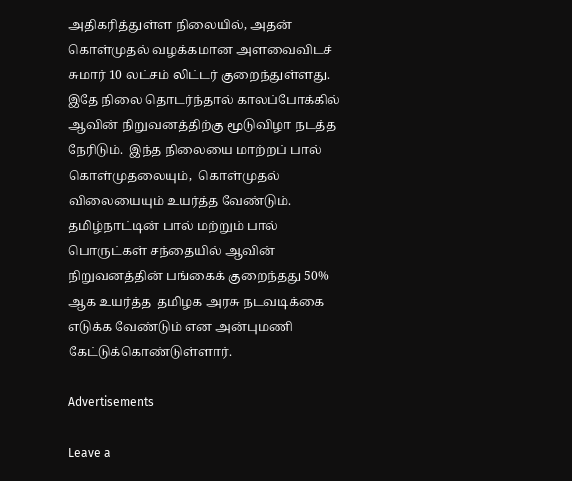அதிகரித்துள்ள நிலையில், அதன் கொள்முதல் வழக்கமான அளவைவிடச் சுமார் 10 லட்சம் லிட்டர் குறைந்துள்ளது.  இதே நிலை தொடர்ந்தால் காலப்போக்கில் ஆவின் நிறுவனத்திற்கு மூடுவிழா நடத்த நேரிடும்.  இந்த நிலையை மாற்றப் பால் கொள்முதலையும்,  கொள்முதல் விலையையும் உயர்த்த வேண்டும். தமிழ்நாட்டின் பால் மற்றும் பால் பொருட்கள் சந்தையில் ஆவின் நிறுவனத்தின் பங்கைக் குறைந்தது 50% ஆக உயர்த்த  தமிழக அரசு நடவடிக்கை எடுக்க வேண்டும் என அன்புமணி கேட்டுக்கொண்டுள்ளார்.

Advertisements

Leave a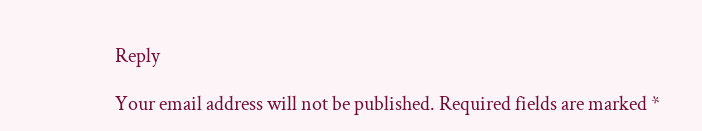Reply

Your email address will not be published. Required fields are marked *